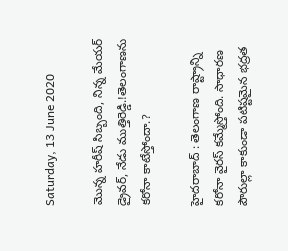Saturday, 13 June 2020

మొన్న హరీష్ సిబ్బంది, నిన్న మేయర్ డ్రైవర్, నేడు ముత్తిరెడ్డి.!తెలంగాణను కరోనా కాటేస్తోందా.?

హైదరాబాద్ : తెలంగాణ రాష్ట్రాన్ని కరోనా వైరస్ కమ్మేస్తోంది. సాధారణ పౌరుల్లా కాకుండా పటిష్టమైన భద్రత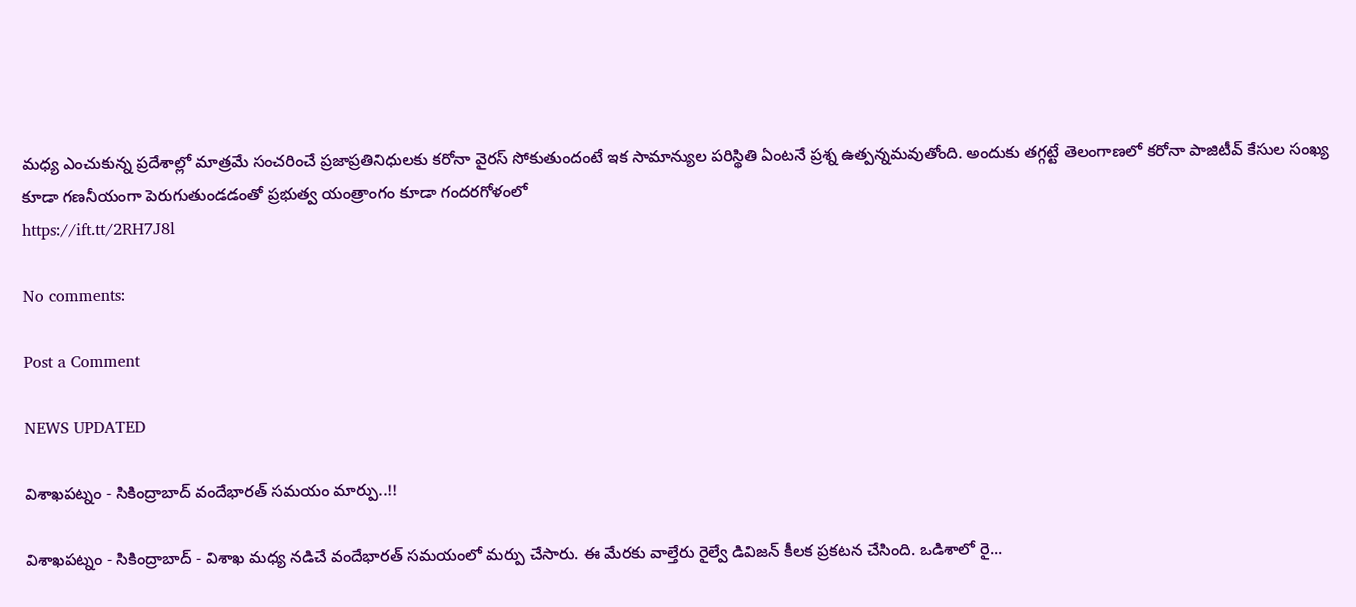మధ్య ఎంచుకున్న ప్రదేశాల్లో మాత్రమే సంచరించే ప్రజాప్రతినిధులకు కరోనా వైరస్ సోకుతుందంటే ఇక సామాన్యుల పరిస్థితి ఏంటనే ప్రశ్న ఉత్పన్నమవుతోంది. అందుకు తగ్గట్టే తెలంగాణలో కరోనా పాజిటీవ్ కేసుల సంఖ్య కూడా గణనీయంగా పెరుగుతుండడంతో ప్రభుత్వ యంత్రాంగం కూడా గందరగోళంలో
https://ift.tt/2RH7J8l

No comments:

Post a Comment

NEWS UPDATED

విశాఖపట్నం - సికింద్రాబాద్ వందేభారత్ సమయం మార్పు..!!

విశాఖపట్నం - సికింద్రాబాద్ - విశాఖ మధ్య నడిచే వందేభారత్ సమయంలో మర్పు చేసారు. ఈ మేరకు వాల్తేరు రైల్వే డివిజన్ కీలక ప్రకటన చేసింది. ఒడిశాలో రై...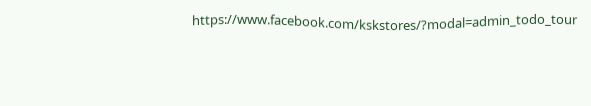https://www.facebook.com/kskstores/?modal=admin_todo_tour